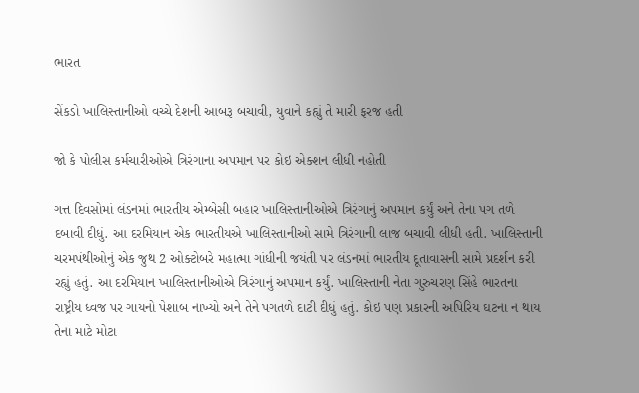ભારત

સેંકડો ખાલિસ્તાનીઓ વચ્ચે દેશની આબરૂ બચાવી, યુવાને કહ્યું તે મારી ફરજ હતી

જો કે પોલીસ કર્મચારીઓએ ત્રિરંગાના અપમાન પર કોઇ એક્શન લીધી નહોતી

ગત્ત દિવસોમાં લંડનમાં ભારતીય એમ્બેસી બહાર ખાલિસ્તાનીઓએ ત્રિરંગાનું અપમાન કર્યું અને તેના પગ તળે દબાવી દીધું. આ દરમિયાન એક ભારતીયએ ખાલિસ્તાનીઓ સામે ત્રિરંગાની લાજ બચાવી લીધી હતી. ખાલિસ્તાની ચરમપંથીઓનું એક જુથ 2 ઓક્ટોબરે મહાત્મા ગાંધીની જયંતી પર લંડનમાં ભારતીય દૂતાવાસની સામે પ્રદર્શન કરી રહ્યું હતું. આ દરમિયાન ખાલિસ્તાનીઓએ ત્રિરંગાનું અપમાન કર્યું. ખાલિસ્તાની નેતા ગુરુચરણ સિંહે ભારતના રાષ્ટ્રીય ધ્વજ પર ગાયનો પેશાબ નાખ્યો અને તેને પગતળે દાટી દીધું હતું. કોઇ પણ પ્રકારની અપિરિય ઘટના ન થાય તેના માટે મોટા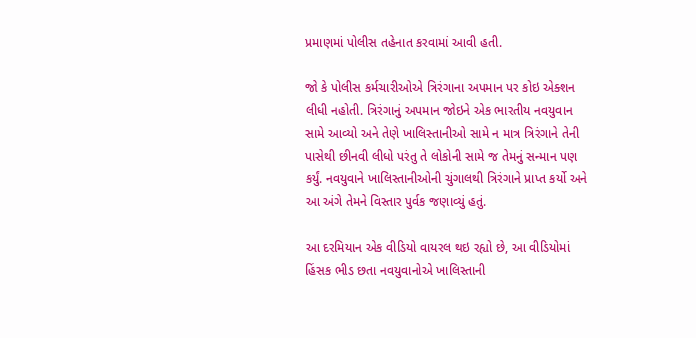પ્રમાણમાં પોલીસ તહેનાત કરવામાં આવી હતી.

જો કે પોલીસ કર્મચારીઓએ ત્રિરંગાના અપમાન પર કોઇ એક્શન લીધી નહોતી. ત્રિરંગાનું અપમાન જોઇને એક ભારતીય નવયુવાન સામે આવ્યો અને તેણે ખાલિસ્તાનીઓ સામે ન માત્ર ત્રિરંગાને તેની પાસેથી છીનવી લીધો પરંતુ તે લોકોની સામે જ તેમનું સન્માન પણ કર્યું. નવયુવાને ખાલિસ્તાનીઓની ચુંગાલથી ત્રિરંગાને પ્રાપ્ત કર્યો અને આ અંગે તેમને વિસ્તાર પુર્વક જણાવ્યું હતું.

આ દરમિયાન એક વીડિયો વાયરલ થઇ રહ્યો છે, આ વીડિયોમાં હિંસક ભીડ છતા નવયુવાનોએ ખાલિસ્તાની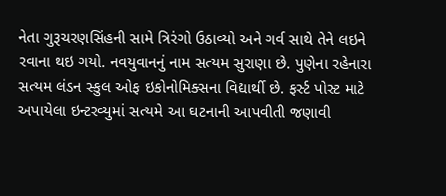નેતા ગુરૂચરણસિંહની સામે ત્રિરંગો ઉઠાવ્યો અને ગર્વ સાથે તેને લઇને રવાના થઇ ગયો. નવયુવાનનું નામ સત્યમ સુરાણા છે. પુણેના રહેનારા સત્યમ લંડન સ્કુલ ઓફ ઇકોનોમિક્સના વિદ્યાર્થી છે. ફર્સ્ટ પોસ્ટ માટે અપાયેલા ઇન્ટરવ્યુમાં સત્યમે આ ઘટનાની આપવીતી જણાવી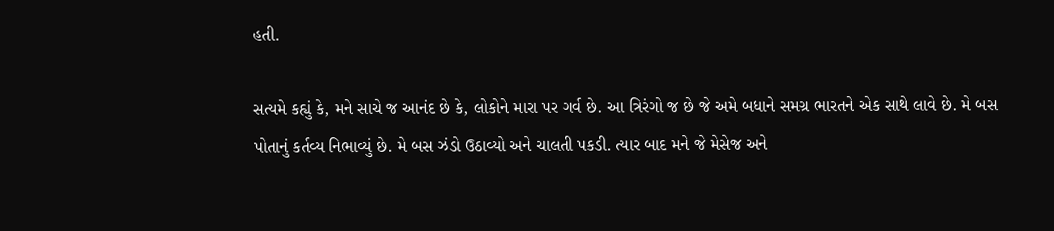હતી.

સત્યમે કહ્યું કે, મને સાચે જ આનંદ છે કે, લોકોને મારા પર ગર્વ છે. આ ત્રિરંગો જ છે જે અમે બધાને સમગ્ર ભારતને એક સાથે લાવે છે. મે બસ પોતાનું કર્તવ્ય નિભાવ્યું છે. મે બસ ઝંડો ઉઠાવ્યો અને ચાલતી પકડી. ત્યાર બાદ મને જે મેસેજ અને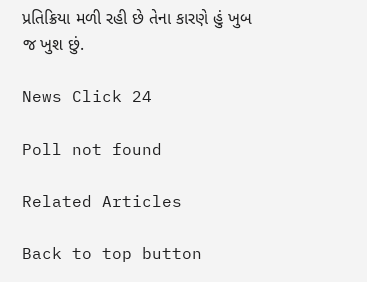પ્રતિક્રિયા મળી રહી છે તેના કારણે હું ખુબ જ ખુશ છું.

News Click 24

Poll not found

Related Articles

Back to top button